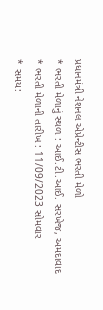પ્રધાનમંત્રી નેશનલ એપ્રેન્ટીસ ભરતી મેળો
* ભરતી મેળાનું સ્થળ : આઈ.ટી.આઈ. સરખેજ, અમદાવાદ
* ભરતી મેળાની તારીખ : 11/09/2023 સોમવાર
* સમય: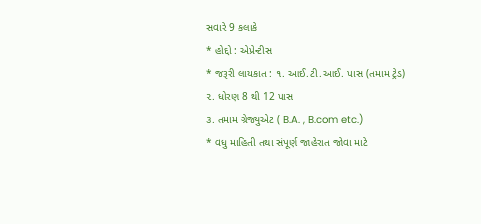સવારે 9 કલાકે
* હોદ્દો : એપ્રેન્ટીસ
* જરૂરી લાયકાત : ૧. આઈ.ટી.આઈ. પાસ (તમામ ટ્રેડ)
૨. ધોરણ 8 થી 12 પાસ
૩. તમામ ગ્રેજ્યુએટ ( B.A. , B.com etc.)
* વધુ માહિતી તથા સંપૂર્ણ જાહેરાત જોવા માટે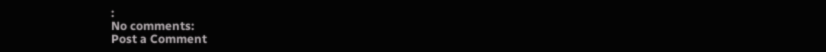:
No comments:
Post a Comment